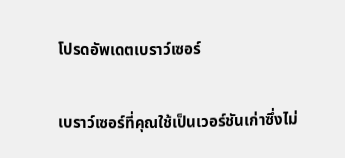โปรดอัพเดตเบราว์เซอร์

เบราว์เซอร์ที่คุณใช้เป็นเวอร์ชันเก่าซึ่งไม่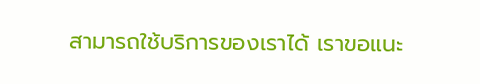สามารถใช้บริการของเราได้ เราขอแนะ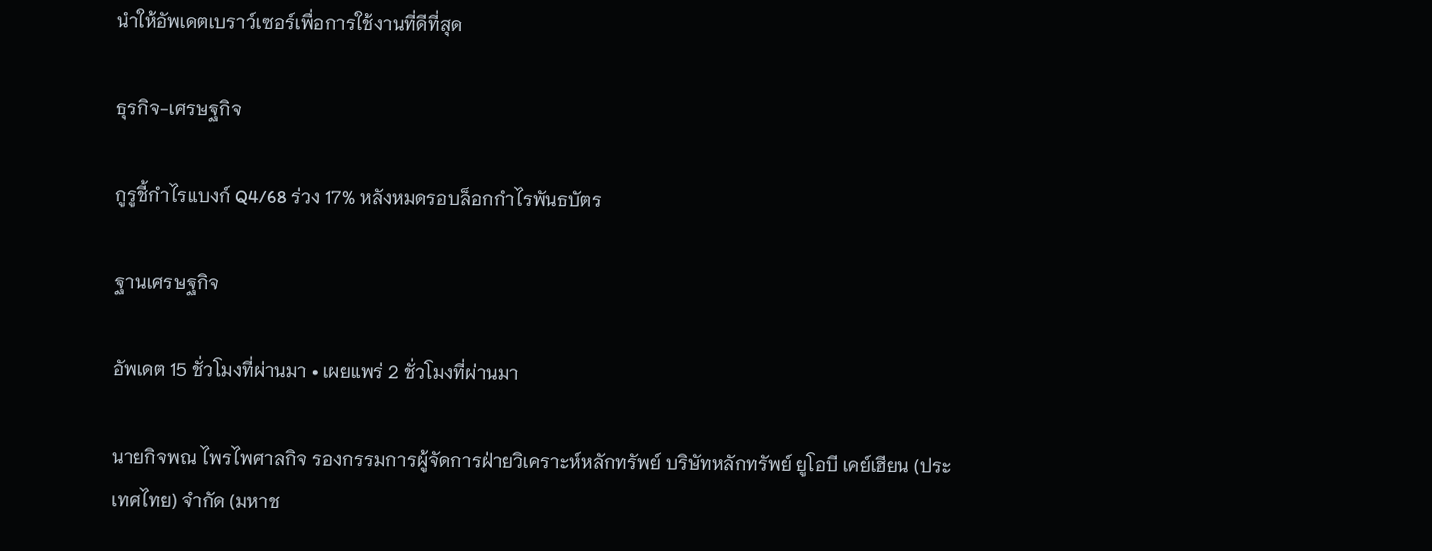นำให้อัพเดตเบราว์เซอร์เพื่อการใช้งานที่ดีที่สุด

ธุรกิจ-เศรษฐกิจ

กูรูชี้กำไรแบงก์ Q4/68 ร่วง 17% หลังหมดรอบล็อกกำไรพันธบัตร

ฐานเศรษฐกิจ

อัพเดต 15 ชั่วโมงที่ผ่านมา • เผยแพร่ 2 ชั่วโมงที่ผ่านมา

นายกิจพณ ไพรไพศาลกิจ รองกรรมการผู้จัดการฝ่ายวิเคราะห์หลักทรัพย์ บริษัทหลักทรัพย์ ยูโอบี เคย์เฮียน (ประเทศไทย) จำกัด (มหาช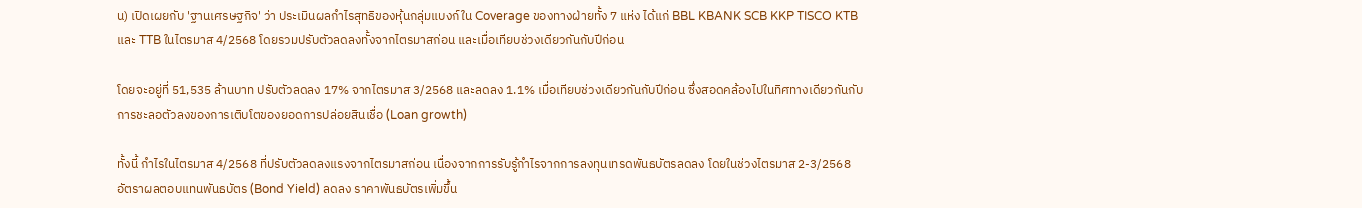น) เปิดเผยกับ 'ฐานเศรษฐกิจ' ว่า ประเมินผลกำไรสุทธิของหุ้นกลุ่มแบงก์ใน Coverage ของทางฝ่ายทั้ง 7 แห่ง ได้แก่ BBL KBANK SCB KKP TISCO KTB และ TTB ในไตรมาส 4/2568 โดยรวมปรับตัวลดลงทั้งจากไตรมาสก่อน และเมื่อเทียบช่วงเดียวกันกับปีก่อน

โดยจะอยู่ที่ 51,535 ล้านบาท ปรับตัวลดลง 17% จากไตรมาส 3/2568 และลดลง 1.1% เมื่อเทียบช่วงเดียวกันกับปีก่อน ซึ่งสอดคล้องไปในทิศทางเดียวกันกับการชะลอตัวลงของการเติบโตของยอดการปล่อยสินเชื่อ (Loan growth)

ทั้งนี้ กำไรในไตรมาส 4/2568 ที่ปรับตัวลดลงแรงจากไตรมาสก่อน เนื่องจากการรับรู้กำไรจากการลงทุนเทรดพันธบัตรลดลง โดยในช่วงไตรมาส 2-3/2568 อัตราผลตอบแทนพันธบัตร (Bond Yield) ลดลง ราคาพันธบัตรเพิ่มขึ้น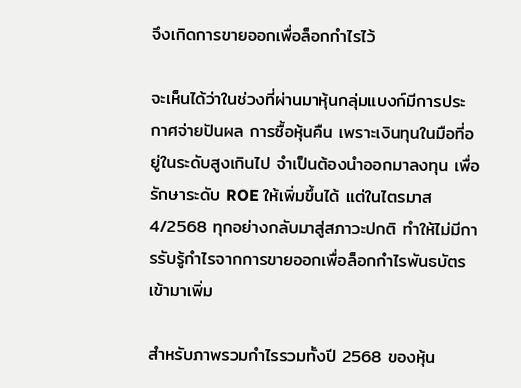จึงเกิดการขายออกเพื่อล็อกกำไรไว้

จะเห็นได้ว่าในช่วงที่ผ่านมาหุ้นกลุ่มแบงก์มีการประกาศจ่ายปันผล การซื้อหุ้นคืน เพราะเงินทุนในมือที่อยู่ในระดับสูงเกินไป จำเป็นต้องนำออกมาลงทุน เพื่อรักษาระดับ ROE ให้เพิ่มขึ้นได้ แต่ในไตรมาส 4/2568 ทุกอย่างกลับมาสู่สภาวะปกติ ทำให้ไม่มีการรับรู้กำไรจากการขายออกเพื่อล็อกกำไรพันธบัตรเข้ามาเพิ่ม

สำหรับภาพรวมกำไรรวมทั้งปี 2568 ของหุ้น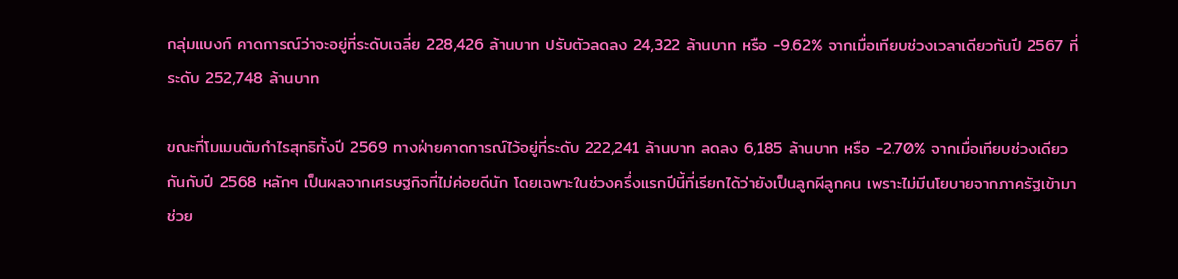กลุ่มแบงก์ คาดการณ์ว่าจะอยู่ที่ระดับเฉลี่ย 228,426 ล้านบาท ปรับตัวลดลง 24,322 ล้านบาท หรือ -9.62% จากเมื่อเทียบช่วงเวลาเดียวกันปี 2567 ที่ระดับ 252,748 ล้านบาท

ขณะที่โมเมนตัมกำไรสุทธิทั้งปี 2569 ทางฝ่ายคาดการณ์ไว้อยู่ที่ระดับ 222,241 ล้านบาท ลดลง 6,185 ล้านบาท หรือ -2.70% จากเมื่อเทียบช่วงเดียวกันกับปี 2568 หลักๆ เป็นผลจากเศรษฐกิจที่ไม่ค่อยดีนัก โดยเฉพาะในช่วงครึ่งแรกปีนี้ที่เรียกได้ว่ายังเป็นลูกผีลูกคน เพราะไม่มีนโยบายจากภาครัฐเข้ามาช่วย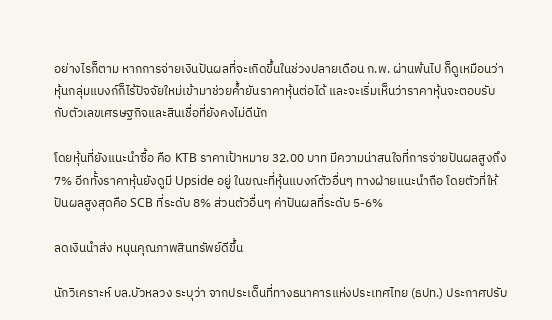อย่างไรก็ตาม หากการจ่ายเงินปันผลที่จะเกิดขึ้นในช่วงปลายเดือน ก.พ. ผ่านพ้นไป ก็ดูเหมือนว่าหุ้นกลุ่มแบงก์ก็ไร้ปัจจัยใหม่เข้ามาช่วยค้ำยันราคาหุ้นต่อได้ และจะเริ่มเห็นว่าราคาหุ้นจะตอบรับกับตัวเลขเศรษฐกิจและสินเชื่อที่ยังคงไม่ดีนัก

โดยหุ้นที่ยังแนะนำซื้อ คือ KTB ราคาเป้าหมาย 32.00 บาท มีความน่าสนใจที่การจ่ายปันผลสูงถึง 7% อีกทั้งราคาหุ้นยังดูมี Upside อยู่ ในขณะที่หุ้นแบงก์ตัวอื่นๆ ทางฝ่ายแนะนำถือ โดยตัวที่ให้ปันผลสูงสุดคือ SCB ที่ระดับ 8% ส่วนตัวอื่นๆ ค่าปันผลที่ระดับ 5-6%

ลดเงินนำส่ง หนุนคุณภาพสินทรัพย์ดีขึ้น

นักวิเคราะห์ บล.บัวหลวง ระบุว่า จากประเด็นที่ทางธนาคารแห่งประเทศไทย (ธปท.) ประกาศปรับ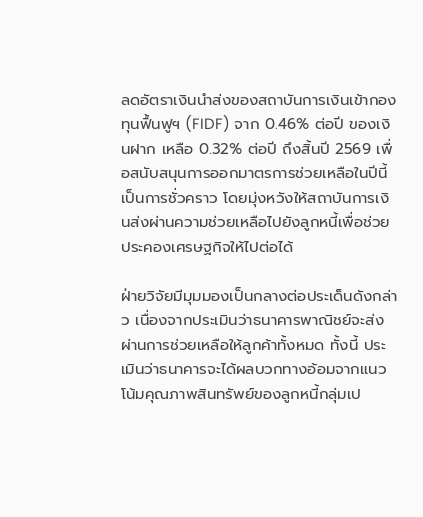ลดอัตราเงินนำส่งของสถาบันการเงินเข้ากองทุนฟื้นฟูฯ (FIDF) จาก 0.46% ต่อปี ของเงินฝาก เหลือ 0.32% ต่อปี ถึงสิ้นปี 2569 เพื่อสนับสนุนการออกมาตรการช่วยเหลือในปีนี้เป็นการชั่วคราว โดยมุ่งหวังให้สถาบันการเงินส่งผ่านความช่วยเหลือไปยังลูกหนี้เพื่อช่วยประคองเศรษฐกิจให้ไปต่อได้

ฝ่ายวิจัยมีมุมมองเป็นกลางต่อประเด็นดังกล่าว เนื่องจากประเมินว่าธนาคารพาณิชย์จะส่งผ่านการช่วยเหลือให้ลูกค้าทั้งหมด ทั้งนี้ ประเมินว่าธนาคารจะได้ผลบวกทางอ้อมจากแนวโน้มคุณภาพสินทรัพย์ของลูกหนี้กลุ่มเป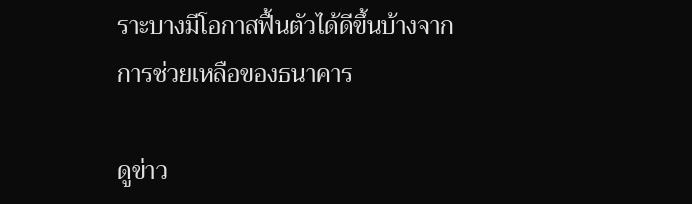ราะบางมีโอกาสฟื้นตัวได้ดีขึ้นบ้างจากการช่วยเหลือของธนาคาร

ดูข่าว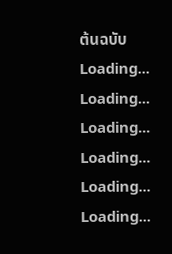ต้นฉบับ
Loading...
Loading...
Loading...
Loading...
Loading...
Loading...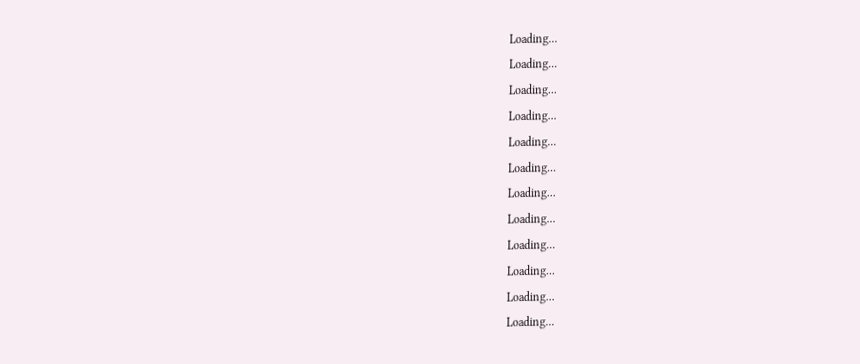Loading...
Loading...
Loading...
Loading...
Loading...
Loading...
Loading...
Loading...
Loading...
Loading...
Loading...
Loading...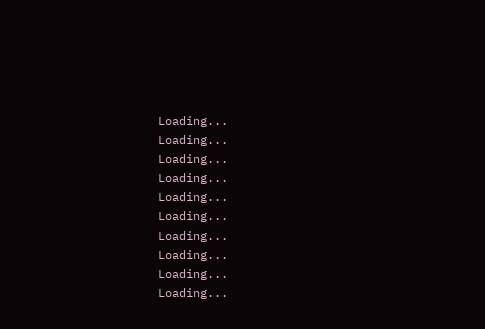Loading...
Loading...
Loading...
Loading...
Loading...
Loading...
Loading...
Loading...
Loading...
Loading...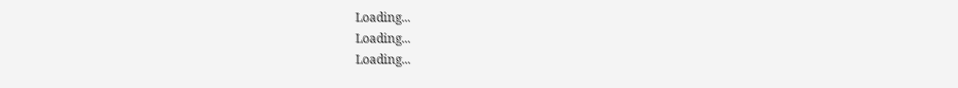Loading...
Loading...
Loading...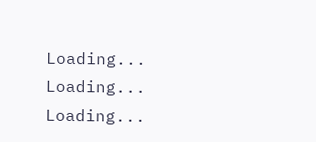Loading...
Loading...
Loading...